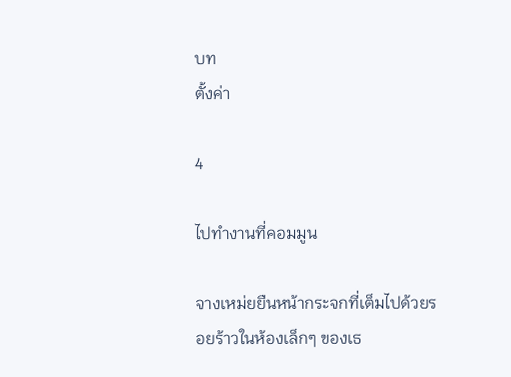บท
ตั้งค่า

4

ไปทำงานที่คอมมูน

จางเหม่ยยืนหน้ากระจกที่เต็มไปด้วยรอยร้าวในห้องเล็กๆ ของเธ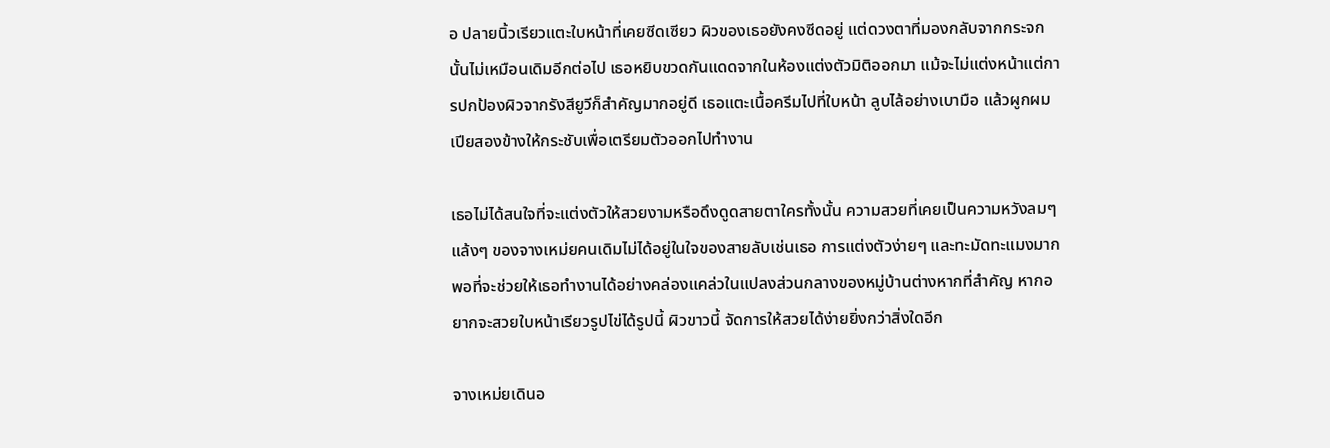อ ปลายนิ้วเรียวแตะใบหน้าที่เคยซีดเซียว ผิวของเธอยังคงซีดอยู่ แต่ดวงตาที่มองกลับจากกระจกนั้นไม่เหมือนเดิมอีกต่อไป เธอหยิบขวดกันแดดจากในห้องแต่งตัวมิติออกมา แม้จะไม่แต่งหน้าแต่การปกป้องผิวจากรังสียูวีก็สำคัญมากอยู่ดี เธอแตะเนื้อครีมไปที่ใบหน้า ลูบไล้อย่างเบามือ แล้วผูกผมเปียสองข้างให้กระชับเพื่อเตรียมตัวออกไปทำงาน

เธอไม่ได้สนใจที่จะแต่งตัวให้สวยงามหรือดึงดูดสายตาใครทั้งนั้น ความสวยที่เคยเป็นความหวังลมๆ แล้งๆ ของจางเหม่ยคนเดิมไม่ได้อยู่ในใจของสายลับเช่นเธอ การแต่งตัวง่ายๆ และทะมัดทะแมงมากพอที่จะช่วยให้เธอทำงานได้อย่างคล่องแคล่วในแปลงส่วนกลางของหมู่บ้านต่างหากที่สำคัญ หากอยากจะสวยใบหน้าเรียวรูปไข่ได้รูปนี้ ผิวขาวนี้ จัดการให้สวยได้ง่ายยิ่งกว่าสิ่งใดอีก

จางเหม่ยเดินอ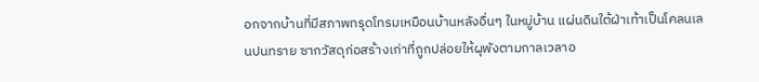อกจากบ้านที่มีสภาพทรุดโทรมเหมือนบ้านหลังอื่นๆ ในหมู่บ้าน แผ่นดินใต้ฝ่าเท้าเป็นโคลนเลนปนทราย ซากวัสดุก่อสร้างเก่าที่ถูกปล่อยให้ผุพังตามกาลเวลาอ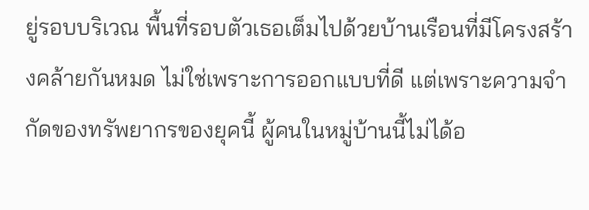ยู่รอบบริเวณ พื้นที่รอบตัวเธอเต็มไปด้วยบ้านเรือนที่มีโครงสร้างคล้ายกันหมด ไม่ใช่เพราะการออกแบบที่ดี แต่เพราะความจำกัดของทรัพยากรของยุคนี้ ผู้คนในหมู่บ้านนี้ไม่ได้อ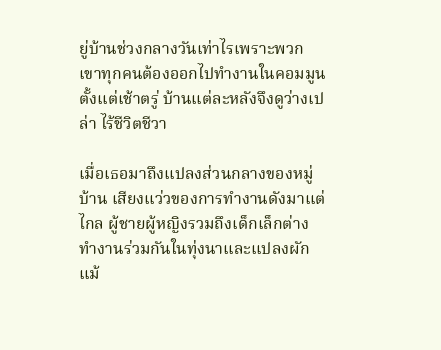ยู่บ้านช่วงกลางวันเท่าไรเพราะพวกเขาทุกคนต้องออกไปทำงานในคอมมูนตั้งแต่เช้าตรู่ บ้านแต่ละหลังจึงดูว่างเปล่า ไร้ชีวิตชีวา

เมื่อเธอมาถึงแปลงส่วนกลางของหมู่บ้าน เสียงแว่วของการทำงานดังมาแต่ไกล ผู้ชายผู้หญิงรวมถึงเด็กเล็กต่างทำงานร่วมกันในทุ่งนาและแปลงผัก แม้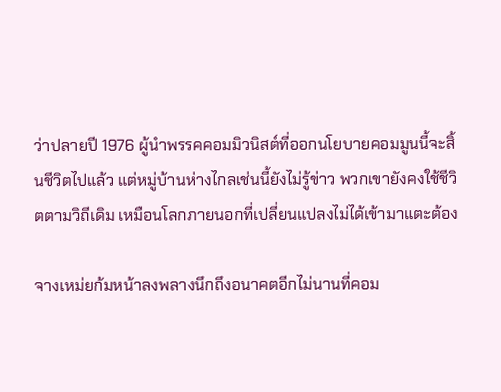ว่าปลายปี 1976 ผู้นำพรรคคอมมิวนิสต์ที่ออกนโยบายคอมมูนนี้จะสิ้นชีวิตไปแล้ว แต่หมู่บ้านห่างไกลเช่นนี้ยังไม่รู้ข่าว พวกเขายังคงใช้ชีวิตตามวิถีเดิม เหมือนโลกภายนอกที่เปลี่ยนแปลงไม่ได้เข้ามาแตะต้อง

จางเหม่ยก้มหน้าลงพลางนึกถึงอนาคตอีกไม่นานที่คอม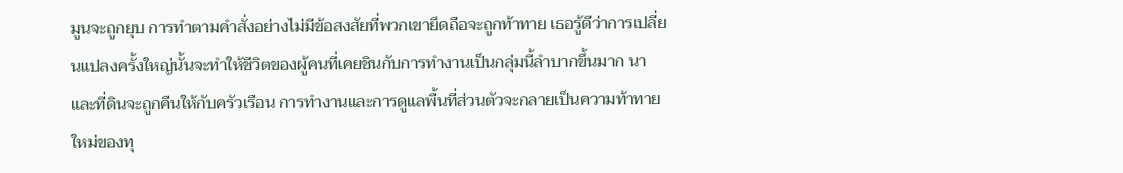มูนจะถูกยุบ การทำตามคำสั่งอย่างไม่มีข้อสงสัยที่พวกเขายึดถือจะถูกท้าทาย เธอรู้ดีว่าการเปลี่ยนแปลงครั้งใหญ่นั้นจะทำให้ชีวิตของผู้คนที่เคยชินกับการทำงานเป็นกลุ่มนี้ลำบากขึ้นมาก นาและที่ดินจะถูกคืนให้กับครัวเรือน การทำงานและการดูแลพื้นที่ส่วนตัวจะกลายเป็นความท้าทายใหม่ของทุ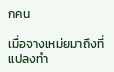กคน

เมื่อจางเหม่ยมาถึงที่แปลงทำ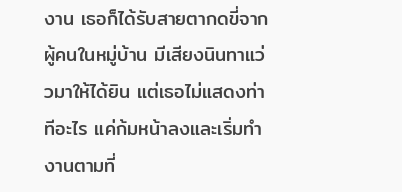งาน เธอก็ได้รับสายตากดขี่จากผู้คนในหมู่บ้าน มีเสียงนินทาแว่วมาให้ได้ยิน แต่เธอไม่แสดงท่าทีอะไร แค่ก้มหน้าลงและเริ่มทำงานตามที่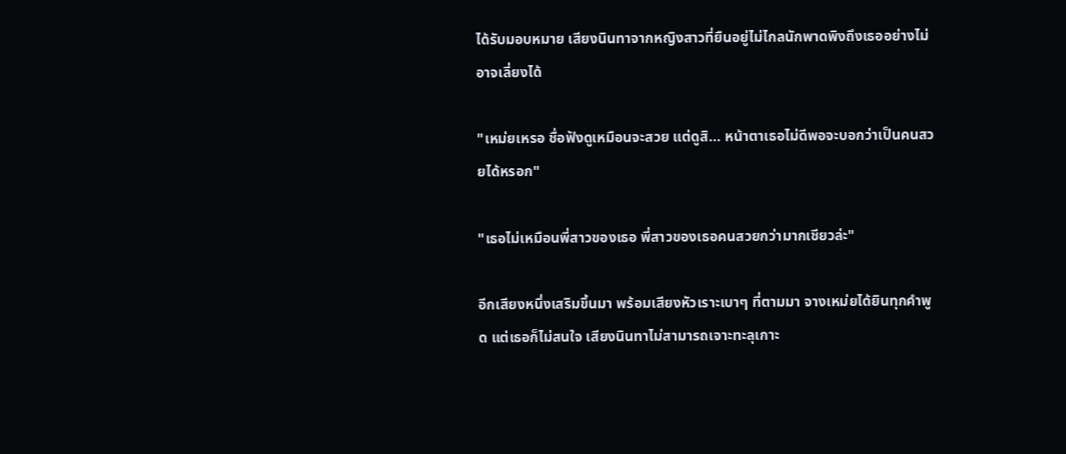ได้รับมอบหมาย เสียงนินทาจากหญิงสาวที่ยืนอยู่ไม่ไกลนักพาดพิงถึงเธออย่างไม่อาจเลี่ยงได้

"เหม่ยเหรอ ชื่อฟังดูเหมือนจะสวย แต่ดูสิ... หน้าตาเธอไม่ดีพอจะบอกว่าเป็นคนสวยได้หรอก"

"เธอไม่เหมือนพี่สาวของเธอ พี่สาวของเธอคนสวยกว่ามากเชียวล่ะ"

อีกเสียงหนึ่งเสริมขึ้นมา พร้อมเสียงหัวเราะเบาๆ ที่ตามมา จางเหม่ยได้ยินทุกคำพูด แต่เธอก็ไม่สนใจ เสียงนินทาไม่สามารถเจาะทะลุเกาะ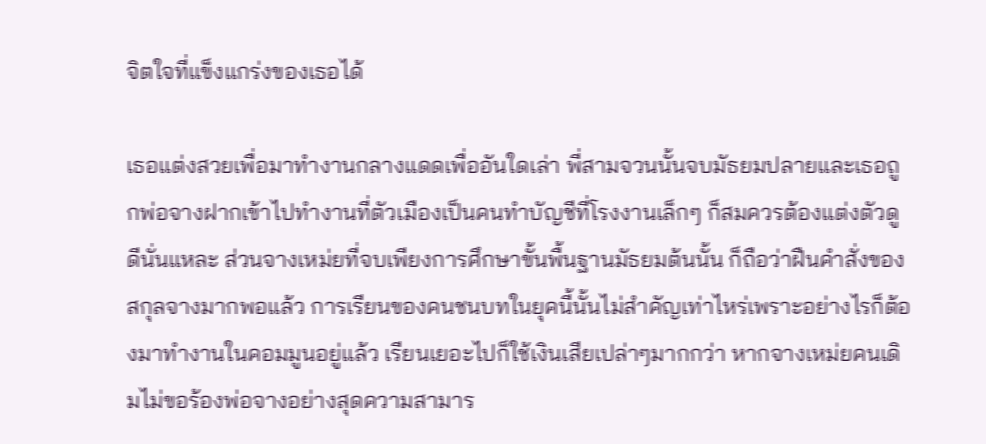จิตใจที่แข็งแกร่งของเธอได้

เธอแต่งสวยเพื่อมาทำงานกลางแดดเพื่ออันใดเล่า พี่สามจวนนั้นจบมัธยมปลายและเธอถูกพ่อจางฝากเข้าไปทำงานที่ตัวเมืองเป็นคนทำบัญชีที่โรงงานเล็กๆ ก็สมควรต้องแต่งตัวดูดีนั่นแหละ ส่วนจางเหม่ยที่จบเพียงการศึกษาขั้นพื้นฐานมัธยมต้นนั้น ก็ถือว่าฝืนคำสั่งของสกุลจางมากพอแล้ว การเรียนของคนชนบทในยุคนี้นั้นไม่สำคัญเท่าไหร่เพราะอย่างไรก็ต้องมาทำงานในคอมมูนอยู่แล้ว เรียนเยอะไปก็ใช้เงินเสียเปล่าๆมากกว่า หากจางเหม่ยคนเดิมไม่ขอร้องพ่อจางอย่างสุดความสามาร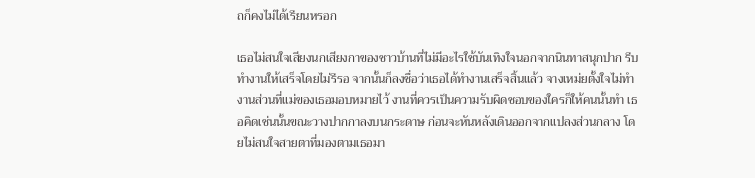ถก็คงไม่ได้เรียนหรอก

เธอไม่สนใจเสียงนกเสียงกาของชาวบ้านที่ไม่มีอะไรใช้บันเทิงใจนอกจากนินทาสนุกปาก รีบทำงานให้เสร็จโดยไม่รีรอ จากนั้นก็ลงชื่อว่าเธอได้ทำงานเสร็จสิ้นแล้ว จางเหม่ยตั้งใจไม่ทำงานส่วนที่แม่ของเธอมอบหมายไว้ งานที่ควรเป็นความรับผิดชอบของใครก็ให้คนนั้นทำ เธอคิดเช่นนั้นขณะวางปากกาลงบนกระดาษ ก่อนจะหันหลังเดินออกจากแปลงส่วนกลาง โดยไม่สนใจสายตาที่มองตามเธอมา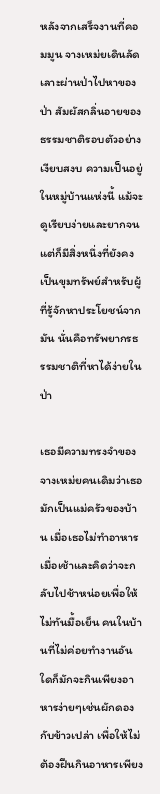หลังจากเสร็จงานที่คอมมูน จางเหม่ยเดินลัดเลาะผ่านป่าไปหาของป่า สัมผัสกลิ่นอายของธรรมชาติรอบตัวอย่างเงียบสงบ ความเป็นอยู่ในหมู่บ้านแห่งนี้ แม้จะดูเรียบง่ายและยากจน แต่ก็มีสิ่งหนึ่งที่ยังคงเป็นขุมทรัพย์สำหรับผู้ที่รู้จักหาประโยชน์จากมัน นั่นคือทรัพยากรธรรมชาติที่หาได้ง่ายในป่า

เธอมีความทรงจำของจางเหม่ยคนเดิมว่าเธอมักเป็นแม่ครัวของบ้าน เมื่อเธอไม่ทำอาหารเมื่อเช้าและคิดว่าจะกลับไปช้าหน่อยเพื่อให้ไม่ทันมื้อเย็น คนในบ้านที่ไม่ค่อยทำงานอันใดก็มักจะกินเพียงอาหารง่ายๆเช่นผักดองกับข้าวเปล่า เพื่อให้ไม่ต้องฝืนกินอาหารเพียง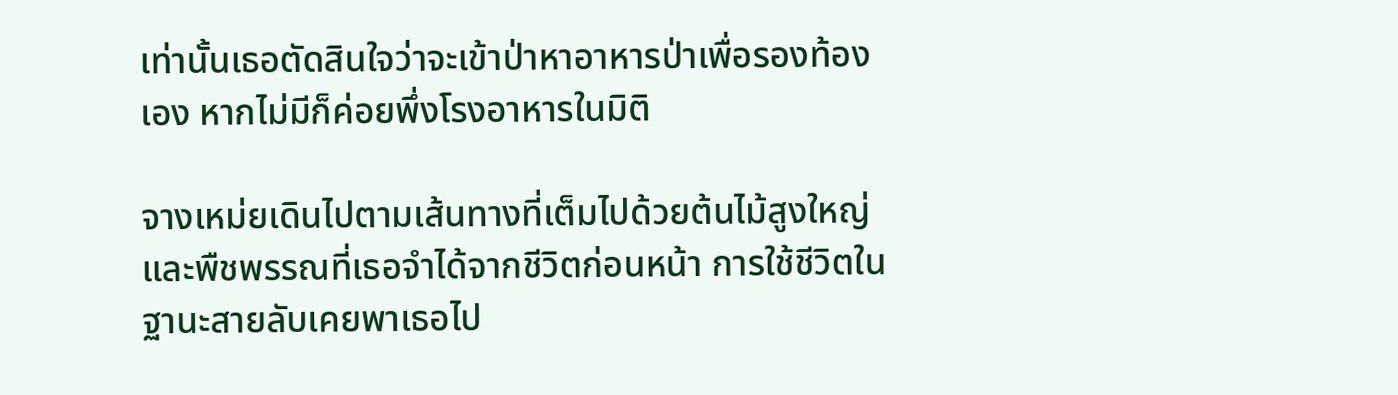เท่านั้นเธอตัดสินใจว่าจะเข้าป่าหาอาหารป่าเพื่อรองท้องเอง หากไม่มีก็ค่อยพึ่งโรงอาหารในมิติ

จางเหม่ยเดินไปตามเส้นทางที่เต็มไปด้วยต้นไม้สูงใหญ่และพืชพรรณที่เธอจำได้จากชีวิตก่อนหน้า การใช้ชีวิตในฐานะสายลับเคยพาเธอไป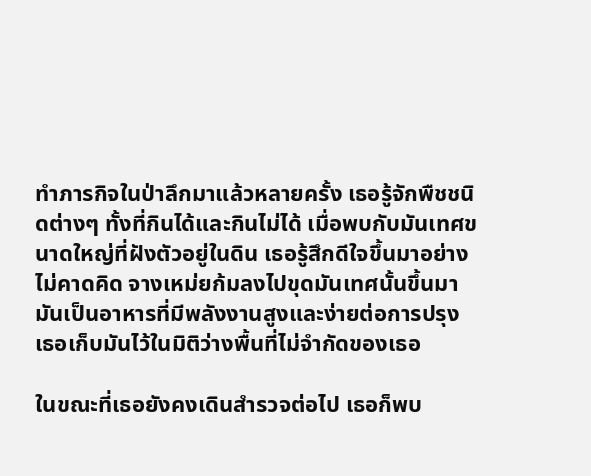ทำภารกิจในป่าลึกมาแล้วหลายครั้ง เธอรู้จักพืชชนิดต่างๆ ทั้งที่กินได้และกินไม่ได้ เมื่อพบกับมันเทศขนาดใหญ่ที่ฝังตัวอยู่ในดิน เธอรู้สึกดีใจขึ้นมาอย่างไม่คาดคิด จางเหม่ยก้มลงไปขุดมันเทศนั้นขึ้นมา มันเป็นอาหารที่มีพลังงานสูงและง่ายต่อการปรุง เธอเก็บมันไว้ในมิติว่างพื้นที่ไม่จำกัดของเธอ

ในขณะที่เธอยังคงเดินสำรวจต่อไป เธอก็พบ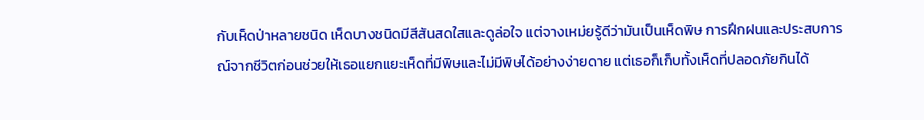กับเห็ดป่าหลายชนิด เห็ดบางชนิดมีสีสันสดใสและดูล่อใจ แต่จางเหม่ยรู้ดีว่ามันเป็นเห็ดพิษ การฝึกฝนและประสบการณ์จากชีวิตก่อนช่วยให้เธอแยกแยะเห็ดที่มีพิษและไม่มีพิษได้อย่างง่ายดาย แต่เธอก็เก็บทั้งเห็ดที่ปลอดภัยกินได้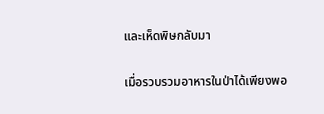และเห็ดพิษกลับมา

เมื่อรวบรวมอาหารในป่าได้เพียงพอ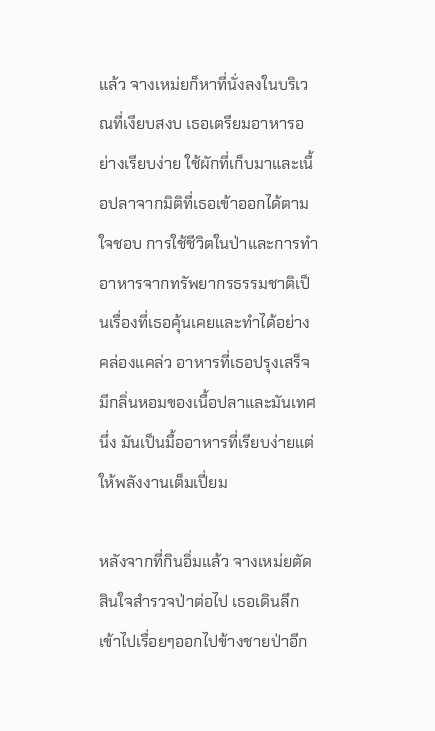แล้ว จางเหม่ยก็หาที่นั่งลงในบริเวณที่เงียบสงบ เธอเตรียมอาหารอย่างเรียบง่าย ใช้ผักที่เก็บมาและเนื้อปลาจากมิติที่เธอเข้าออกได้ตามใจชอบ การใช้ชีวิตในป่าและการทำอาหารจากทรัพยากรธรรมชาติเป็นเรื่องที่เธอคุ้นเคยและทำได้อย่างคล่องแคล่ว อาหารที่เธอปรุงเสร็จมีกลิ่นหอมของเนื้อปลาและมันเทศนึ่ง มันเป็นมื้ออาหารที่เรียบง่ายแต่ให้พลังงานเต็มเปี่ยม

หลังจากที่กินอิ่มแล้ว จางเหม่ยตัดสินใจสำรวจป่าต่อไป เธอเดินลึกเข้าไปเรื่อยๆออกไปข้างชายป่าอีก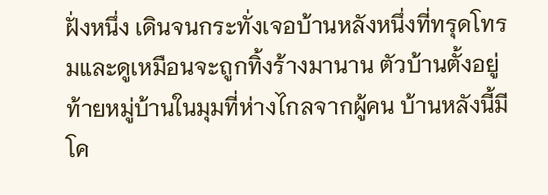ฝั่งหนึ่ง เดินจนกระทั่งเจอบ้านหลังหนึ่งที่ทรุดโทรมและดูเหมือนจะถูกทิ้งร้างมานาน ตัวบ้านตั้งอยู่ท้ายหมู่บ้านในมุมที่ห่างไกลจากผู้คน บ้านหลังนี้มีโค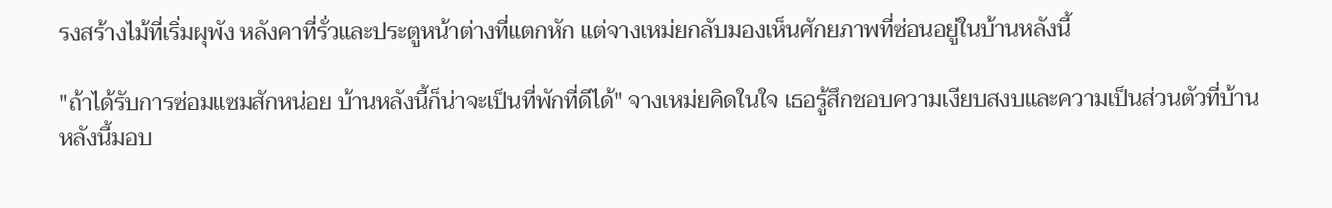รงสร้างไม้ที่เริ่มผุพัง หลังคาที่รั่วและประตูหน้าต่างที่แตกหัก แต่จางเหม่ยกลับมองเห็นศักยภาพที่ซ่อนอยู่ในบ้านหลังนี้

"ถ้าได้รับการซ่อมแซมสักหน่อย บ้านหลังนี้ก็น่าจะเป็นที่พักที่ดีได้" จางเหม่ยคิดในใจ เธอรู้สึกชอบความเงียบสงบและความเป็นส่วนตัวที่บ้านหลังนี้มอบ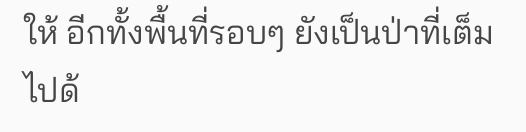ให้ อีกทั้งพื้นที่รอบๆ ยังเป็นป่าที่เต็มไปด้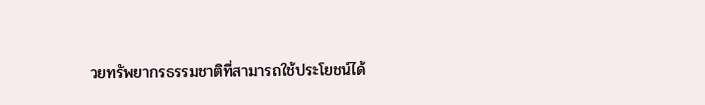วยทรัพยากรธรรมชาติที่สามารถใช้ประโยชน์ได้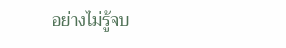อย่างไม่รู้จบ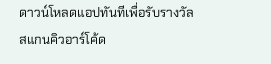ดาวน์โหลดแอปทันทีเพื่อรับรางวัล
สแกนคิวอาร์โค้ด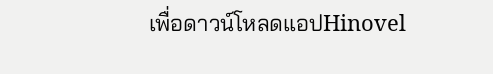เพื่อดาวน์โหลดแอปHinovel